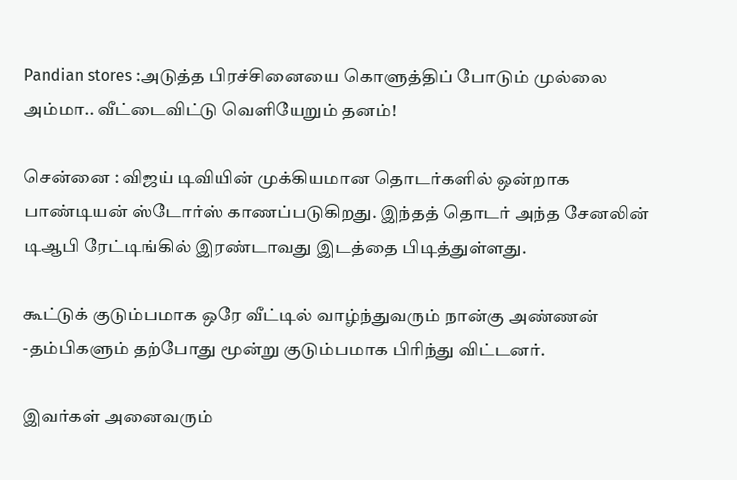Pandian stores :அடுத்த பிரச்சினையை கொளுத்திப் போடும் முல்லை அம்மா.. வீட்டைவிட்டு வெளியேறும் தனம்!

சென்னை : விஜய் டிவியின் முக்கியமான தொடர்களில் ஒன்றாக பாண்டியன் ஸ்டோர்ஸ் காணப்படுகிறது. இந்தத் தொடர் அந்த சேனலின் டிஆபி ரேட்டிங்கில் இரண்டாவது இடத்தை பிடித்துள்ளது.

கூட்டுக் குடும்பமாக ஒரே வீட்டில் வாழ்ந்துவரும் நான்கு அண்ணன் -தம்பிகளும் தற்போது மூன்று குடும்பமாக பிரிந்து விட்டனர்.

இவர்கள் அனைவரும்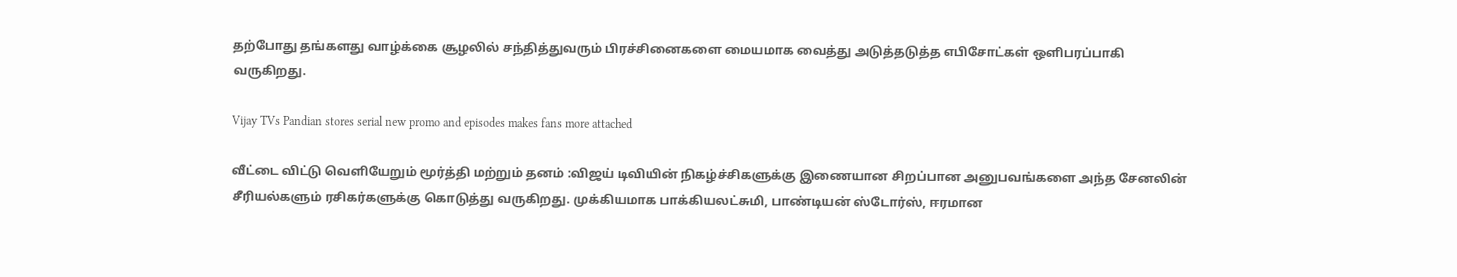தற்போது தங்களது வாழ்க்கை சூழலில் சந்தித்துவரும் பிரச்சினைகளை மையமாக வைத்து அடுத்தடுத்த எபிசோட்கள் ஒளிபரப்பாகி வருகிறது.

Vijay TVs Pandian stores serial new promo and episodes makes fans more attached

வீட்டை விட்டு வெளியேறும் மூர்த்தி மற்றும் தனம் :விஜய் டிவியின் நிகழ்ச்சிகளுக்கு இணையான சிறப்பான அனுபவங்களை அந்த சேனலின் சீரியல்களும் ரசிகர்களுக்கு கொடுத்து வருகிறது. முக்கியமாக பாக்கியலட்சுமி, பாண்டியன் ஸ்டோர்ஸ், ஈரமான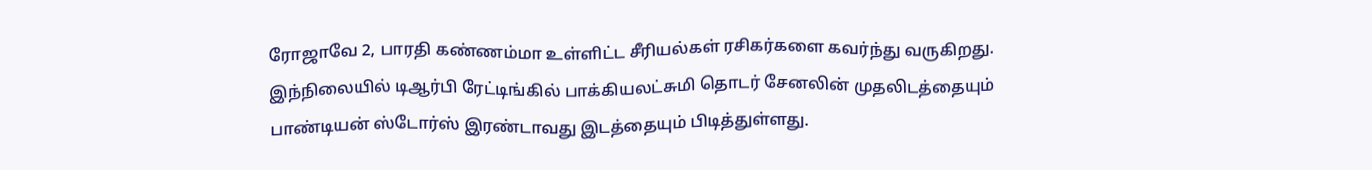ரோஜாவே 2, பாரதி கண்ணம்மா உள்ளிட்ட சீரியல்கள் ரசிகர்களை கவர்ந்து வருகிறது. இந்நிலையில் டிஆர்பி ரேட்டிங்கில் பாக்கியலட்சுமி தொடர் சேனலின் முதலிடத்தையும் பாண்டியன் ஸ்டோர்ஸ் இரண்டாவது இடத்தையும் பிடித்துள்ளது.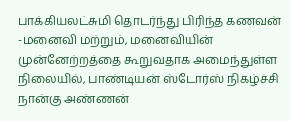பாக்கியலட்சுமி தொடர்ந்து பிரிந்த கணவன் -மனைவி மற்றும், மனைவியின் முன்னேற்றத்தை கூறுவதாக அமைந்துள்ள நிலையில், பாண்டியன் ஸ்டோர்ஸ் நிகழ்ச்சி நான்கு அண்ணன்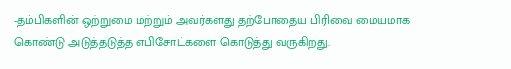-தம்பிகளின் ஒற்றுமை மற்றும் அவர்களது தற்போதைய பிரிவை மையமாக கொண்டு அடுத்தடுத்த எபிசோட்களை கொடுத்து வருகிறது.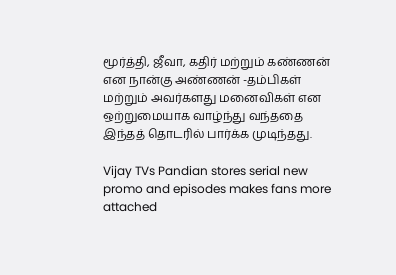மூர்த்தி, ஜீவா, கதிர் மற்றும் கண்ணன் என நான்கு அண்ணன் -தம்பிகள் மற்றும் அவர்களது மனைவிகள் என ஒற்றுமையாக வாழ்ந்து வந்ததை இந்தத் தொடரில் பார்க்க முடிந்தது.

Vijay TVs Pandian stores serial new promo and episodes makes fans more attached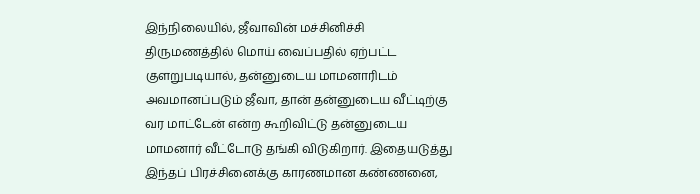இந்நிலையில், ஜீவாவின் மச்சினிச்சி திருமணத்தில் மொய் வைப்பதில் ஏற்பட்ட குளறுபடியால், தன்னுடைய மாமனாரிடம் அவமானப்படும் ஜீவா, தான் தன்னுடைய வீட்டிற்கு வர மாட்டேன் என்ற கூறிவிட்டு தன்னுடைய மாமனார் வீட்டோடு தங்கி விடுகிறார். இதையடுத்து இந்தப் பிரச்சினைக்கு காரணமான கண்ணனை,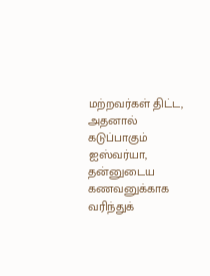மற்றவர்கள் திட்ட, அதனால் கடுப்பாகும் ஐஸ்வர்யா, தன்னுடைய கணவனுக்காக வரிந்துக்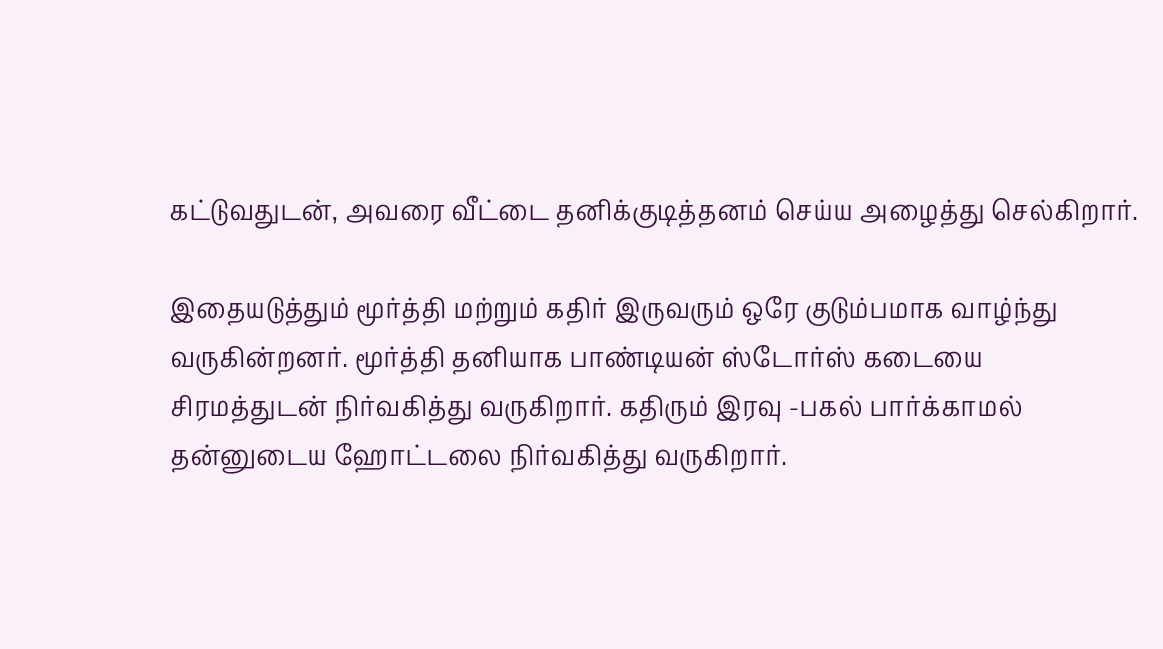கட்டுவதுடன், அவரை வீட்டை தனிக்குடித்தனம் செய்ய அழைத்து செல்கிறார்.

இதையடுத்தும் மூர்த்தி மற்றும் கதிர் இருவரும் ஒரே குடும்பமாக வாழ்ந்து வருகின்றனர். மூர்த்தி தனியாக பாண்டியன் ஸ்டோர்ஸ் கடையை சிரமத்துடன் நிர்வகித்து வருகிறார். கதிரும் இரவு -பகல் பார்க்காமல் தன்னுடைய ஹோட்டலை நிர்வகித்து வருகிறார்.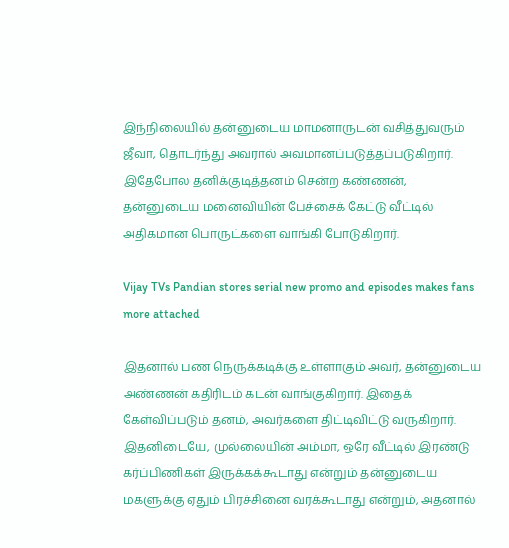இந்நிலையில் தன்னுடைய மாமனாருடன் வசித்துவரும் ஜீவா, தொடர்ந்து அவரால் அவமானப்படுத்தப்படுகிறார். இதேபோல தனிக்குடித்தனம் சென்ற கண்ணன், தன்னுடைய மனைவியின் பேச்சைக் கேட்டு வீட்டில் அதிகமான பொருட்களை வாங்கி போடுகிறார்.

Vijay TVs Pandian stores serial new promo and episodes makes fans more attached

இதனால் பண நெருக்கடிக்கு உள்ளாகும் அவர், தன்னுடைய அண்ணன் கதிரிடம் கடன் வாங்குகிறார். இதைக் கேள்விப்படும் தனம், அவர்களை திட்டிவிட்டு வருகிறார். இதனிடையே, முல்லையின் அம்மா, ஒரே வீட்டில் இரண்டு கர்ப்பிணிகள் இருக்கக்கூடாது என்றும் தன்னுடைய மகளுக்கு ஏதும் பிரச்சினை வரக்கூடாது என்றும், அதனால்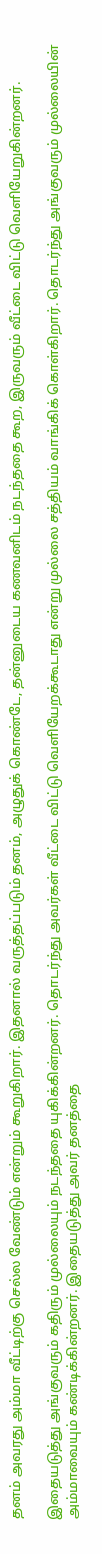தனம் அவரது அம்மா வீட்டிற்கு செல்ல வேண்டும் என்றும் கூறுகிறார். இதனால் வருத்தப்படும் தனம், அழுதுக் கொண்டே, தன்னுடைய கணவனிடம் நடந்ததை கூற, இருவரும் வீட்டை விட்டு வெளியேறுகின்றனர்.

இதையடுத்து அங்குவரும் கதிரும் முல்லையும் நடந்ததை யுகிக்கின்றனர். தொடர்ந்து அவர்கள் வீட்டை விட்டு வெளியேறக்கூடாது என்று முல்லை சத்தியம் வாங்கிக் கொள்கிறார். தொடர்ந்து அங்குவரும் முல்லையின் அம்மாவையும் கண்டிக்கின்றனர். இதையடுத்து அவர் தனத்தை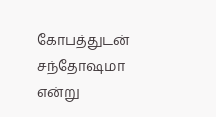கோபத்துடன் சந்தோஷமா என்று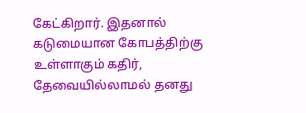கேட்கிறார். இதனால் கடுமையான கோபத்திற்கு உள்ளாகும் கதிர், தேவையில்லாமல் தனது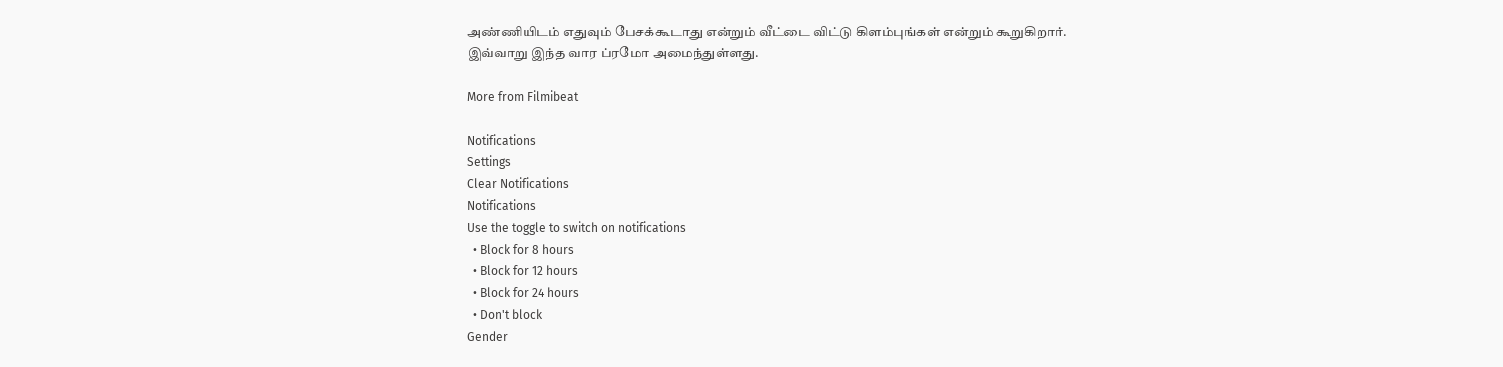அண்ணியிடம் எதுவும் பேசக்கூடாது என்றும் வீட்டை விட்டு கிளம்புங்கள் என்றும் கூறுகிறார். இவ்வாறு இந்த வார ப்ரமோ அமைந்துள்ளது.

More from Filmibeat

Notifications
Settings
Clear Notifications
Notifications
Use the toggle to switch on notifications
  • Block for 8 hours
  • Block for 12 hours
  • Block for 24 hours
  • Don't block
Gender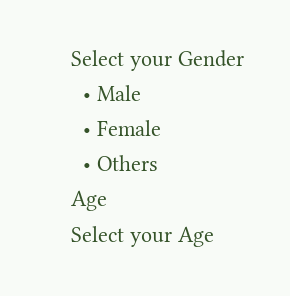Select your Gender
  • Male
  • Female
  • Others
Age
Select your Age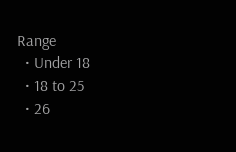Range
  • Under 18
  • 18 to 25
  • 26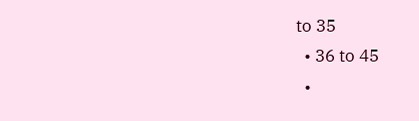to 35
  • 36 to 45
  •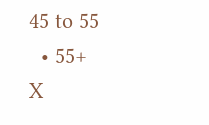45 to 55
  • 55+
X